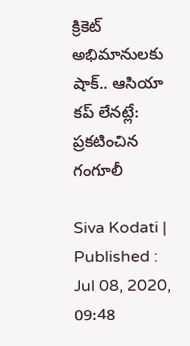క్రికెట్ అభిమానులకు షాక్.. ఆసియా కప్ లేనట్లే: ప్రకటించిన గంగూలీ

Siva Kodati |
Published : Jul 08, 2020, 09:48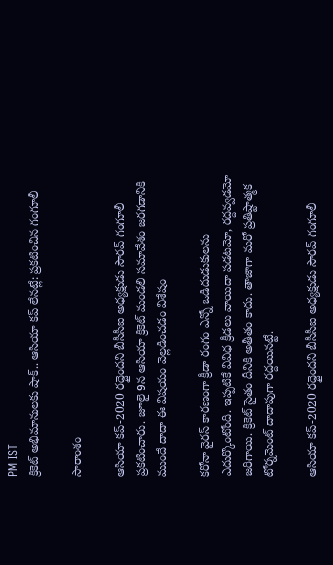PM IST
క్రికెట్ అభిమానులకు షాక్.. ఆసియా కప్ లేనట్లే: ప్రకటించిన గంగూలీ

సారాంశం

ఆసియా కప్-2020 రద్దైందని బీసీసీఐ అధ్యక్షుడు సౌరవ్ గంగూలీ ప్రకటించారు. జూలై 9న ఆసియా క్రికెట్ మండలి సమావేశం జరగడానికి ముందే దాదా ఈ విషయం వెల్లడించడం విశేషం

కరోనా వైరస్ కారణంగా క్రీడా రంగం ఎన్నో ఒడిదుడుకులను ఎదుర్కొంటోంది. ఇప్పటికే వివిధ క్రీడలు వాయిదా పడటమో, రద్దవ్వడమో జరిగాయి. క్రికెట్ సైతం దీనికి అతీతం కాదు. తాజాగా మరో ప్రతిష్టాత్మక టోర్నమెంట్ దాదాపుగా రద్దయినట్టే.

ఆసియా కప్-2020 రద్దైందని బీసీసీఐ అధ్యక్షుడు సౌరవ్ గంగూలీ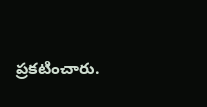ప్రకటించారు.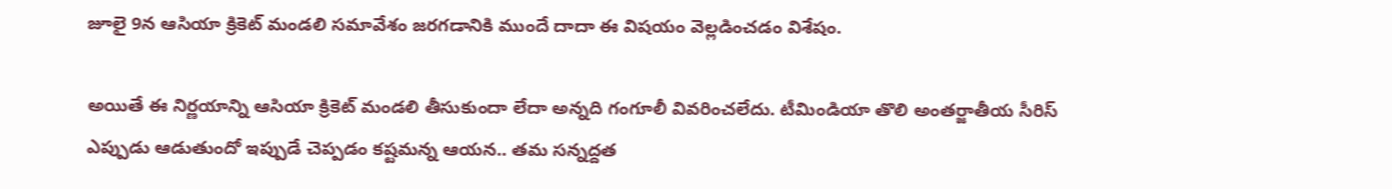జూలై 9న ఆసియా క్రికెట్ మండలి సమావేశం జరగడానికి ముందే దాదా ఈ విషయం వెల్లడించడం విశేషం.

అయితే ఈ నిర్ణయాన్ని ఆసియా క్రికెట్ మండలి తీసుకుందా లేదా అన్నది గంగూలీ వివరించలేదు. టీమిండియా తొలి అంతర్జాతీయ సీరిస్ ఎప్పుడు ఆడుతుందో ఇప్పుడే చెప్పడం కష్టమన్న ఆయన.. తమ సన్నద్దత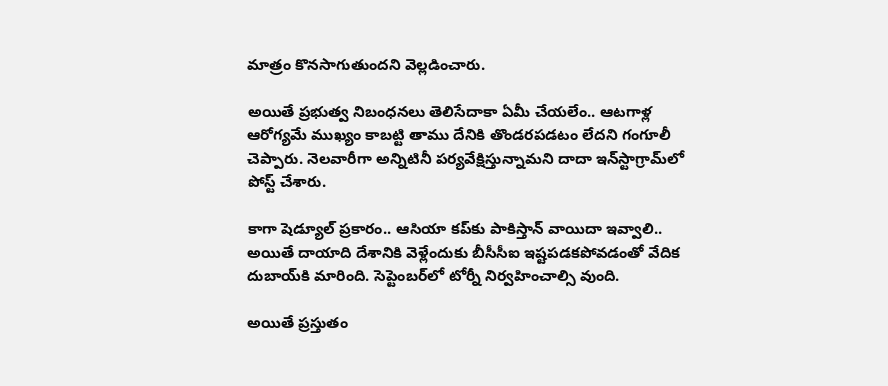మాత్రం కొనసాగుతుందని వెల్లడించారు.

అయితే ప్రభుత్వ నిబంధనలు తెలిసేదాకా ఏమీ చేయలేం.. ఆటగాళ్ల ఆరోగ్యమే ముఖ్యం కాబట్టి తాము దేనికి తొండరపడటం లేదని గంగూలీ చెప్పారు. నెలవారీగా అన్నిటినీ పర్యవేక్షిస్తున్నామని దాదా ఇన్‌‌స్టాగ్రామ్‌లో పోస్ట్ చేశారు.

కాగా షెడ్యూల్ ప్రకారం.. ఆసియా కప్‌కు పాకిస్తాన్ వాయిదా ఇవ్వాలి.. అయితే దాయాది దేశానికి వెళ్లేందుకు బీసీసీఐ ఇష్టపడకపోవడంతో వేదిక దుబాయ్‌కి మారింది. సెప్టెంబర్‌లో టోర్నీ నిర్వహించాల్సి వుంది.

అయితే ప్రస్తుతం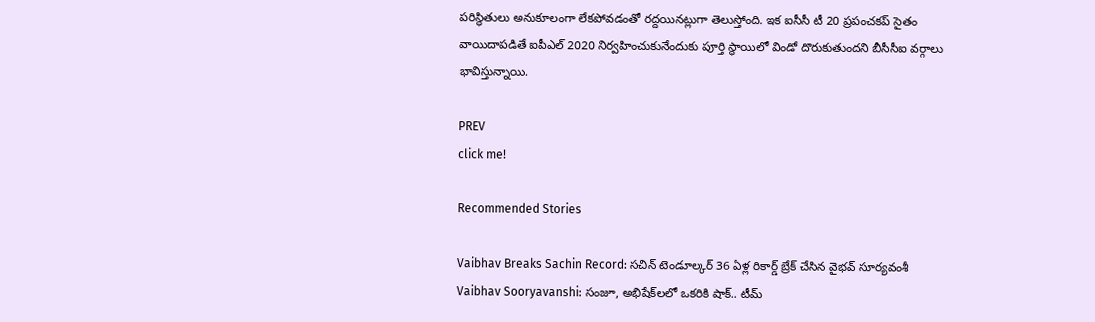పరిస్థితులు అనుకూలంగా లేకపోవడంతో రద్దయినట్లుగా తెలుస్తోంది. ఇక ఐసీసీ టీ 20 ప్రపంచకప్ సైతం వాయిదాపడితే ఐపీఎల్ 2020 నిర్వహించుకునేందుకు పూర్తి స్థాయిలో విండో దొరుకుతుందని బీసీసీఐ వర్గాలు భావిస్తున్నాయి.

PREV
click me!

Recommended Stories

Vaibhav Breaks Sachin Record: సచిన్ టెండూల్కర్ 36 ఏళ్ల రికార్డ్ బ్రేక్ చేసిన వైభవ్ సూర్యవంశీ
Vaibhav Sooryavanshi: సంజూ, అభిషేక్‌లలో ఒకరికి షాక్.. టీమ్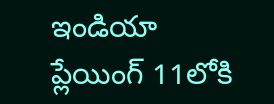ఇండియా ప్లేయింగ్ 11లోకి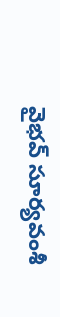వైభవ్ సూర్యవంశీ